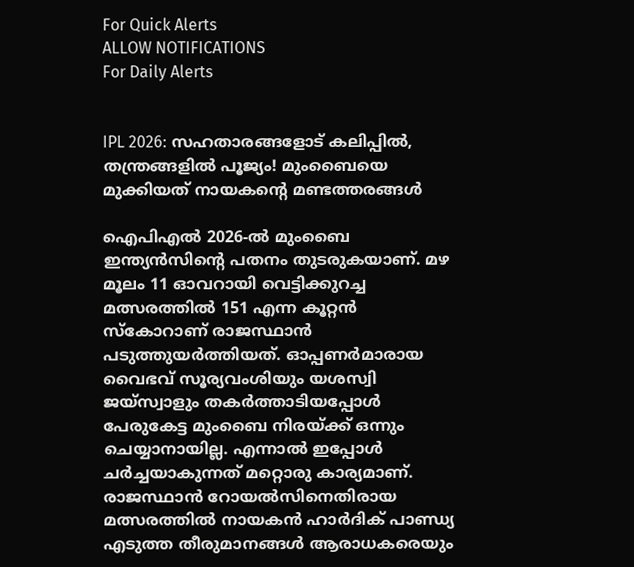For Quick Alerts
ALLOW NOTIFICATIONS
For Daily Alerts


IPL 2026: സഹതാരങ്ങളോട് കലിപ്പിൽ, തന്ത്രങ്ങളിൽ പൂജ്യം! മുംബൈയെ മുക്കിയത് നായകന്റെ മണ്ടത്തരങ്ങൾ

ഐപിഎൽ 2026-ൽ മുംബൈ ഇന്ത്യൻസിന്റെ പതനം തുടരുകയാണ്. മഴ മൂലം 11 ഓവറായി വെട്ടിക്കുറച്ച മത്സരത്തിൽ 151 എന്ന കൂറ്റൻ സ്കോറാണ് രാജസ്ഥാൻ പടുത്തുയർത്തിയത്. ഓപ്പണർമാരായ വൈഭവ് സൂര്യവംശിയും യശസ്വി ജയ്സ്വാളും തകർത്താടിയപ്പോൾ പേരുകേട്ട മുംബൈ നിരയ്ക്ക് ഒന്നും ചെയ്യാനായില്ല. എന്നാൽ ഇപ്പോൾ ചർച്ചയാകുന്നത് മറ്റൊരു കാര്യമാണ്. രാജസ്ഥാൻ റോയൽസിനെതിരായ മത്സരത്തിൽ നായകൻ ഹാർദിക് പാണ്ഡ്യ എടുത്ത തീരുമാനങ്ങൾ ആരാധകരെയും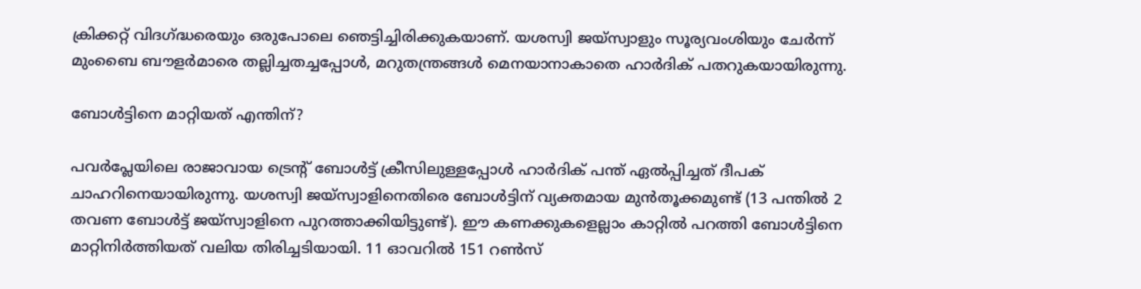ക്രിക്കറ്റ് വിദഗ്ദ്ധരെയും ഒരുപോലെ ഞെട്ടിച്ചിരിക്കുകയാണ്. യശസ്വി ജയ്‌സ്വാളും സൂര്യവംശിയും ചേർന്ന് മുംബൈ ബൗളർമാരെ തല്ലിച്ചതച്ചപ്പോൾ, മറുതന്ത്രങ്ങൾ മെനയാനാകാതെ ഹാർദിക് പതറുകയായിരുന്നു.

ബോൾട്ടിനെ മാറ്റിയത് എന്തിന്?

പവർപ്ലേയിലെ രാജാവായ ട്രെന്റ് ബോൾട്ട് ക്രീസിലുള്ളപ്പോൾ ഹാർദിക് പന്ത് ഏൽപ്പിച്ചത് ദീപക് ചാഹറിനെയായിരുന്നു. യശസ്വി ജയ്‌സ്വാളിനെതിരെ ബോൾട്ടിന് വ്യക്തമായ മുൻതൂക്കമുണ്ട് (13 പന്തിൽ 2 തവണ ബോൾട്ട് ജയ്‌സ്വാളിനെ പുറത്താക്കിയിട്ടുണ്ട്). ഈ കണക്കുകളെല്ലാം കാറ്റിൽ പറത്തി ബോൾട്ടിനെ മാറ്റിനിർത്തിയത് വലിയ തിരിച്ചടിയായി. 11 ഓവറിൽ 151 റൺസ്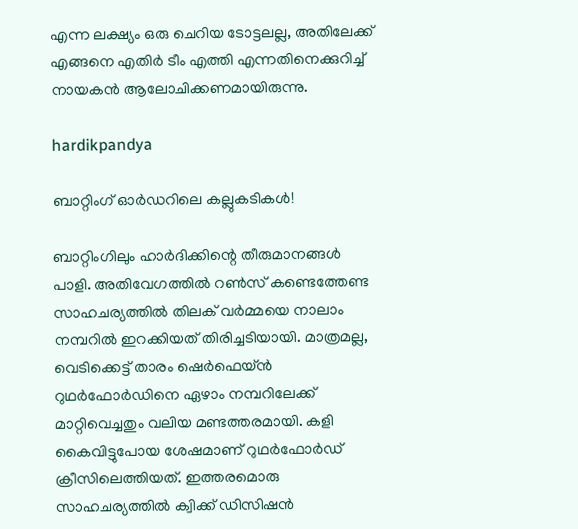എന്ന ലക്ഷ്യം ഒരു ചെറിയ ടോട്ടലല്ല, അതിലേക്ക് എങ്ങനെ എതിർ ടീം എത്തി എന്നതിനെക്കുറിച്ച് നായകൻ ആലോചിക്കണമായിരുന്നു.

hardikpandya

ബാറ്റിംഗ് ഓർഡറിലെ കല്ലുകടികൾ!

ബാറ്റിംഗിലും ഹാർദിക്കിന്റെ തീരുമാനങ്ങൾ പാളി. അതിവേഗത്തിൽ റൺസ് കണ്ടെത്തേണ്ട സാഹചര്യത്തിൽ തിലക് വർമ്മയെ നാലാം നമ്പറിൽ ഇറക്കിയത് തിരിച്ചടിയായി. മാത്രമല്ല, വെടിക്കെട്ട് താരം ഷെർഫെയ്ൻ റുഥർഫോർഡിനെ ഏഴാം നമ്പറിലേക്ക് മാറ്റിവെച്ചതും വലിയ മണ്ടത്തരമായി. കളി കൈവിട്ടുപോയ ശേഷമാണ് റുഥർഫോർഡ് ക്രീസിലെത്തിയത്. ഇത്തരമൊരു സാഹചര്യത്തിൽ ക്വിക്ക് ഡിസിഷൻ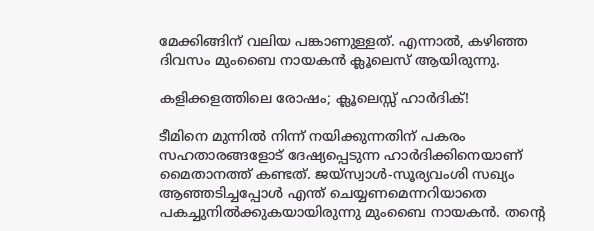മേക്കിങ്ങിന് വലിയ പങ്കാണുള്ളത്. എന്നാൽ, കഴിഞ്ഞ ദിവസം മുംബൈ നായകൻ ക്ലൂലെസ് ആയിരുന്നു.

കളിക്കളത്തിലെ രോഷം; ക്ലൂലെസ്സ് ഹാർദിക്!

ടീമിനെ മുന്നിൽ നിന്ന് നയിക്കുന്നതിന് പകരം സഹതാരങ്ങളോട് ദേഷ്യപ്പെടുന്ന ഹാർദിക്കിനെയാണ് മൈതാനത്ത് കണ്ടത്. ജയ്‌സ്വാൾ-സൂര്യവംശി സഖ്യം ആഞ്ഞടിച്ചപ്പോൾ എന്ത് ചെയ്യണമെന്നറിയാതെ പകച്ചുനിൽക്കുകയായിരുന്നു മുംബൈ നായകൻ. തന്റെ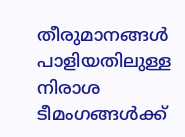തീരുമാനങ്ങൾ പാളിയതിലുള്ള നിരാശ ടീമംഗങ്ങൾക്ക്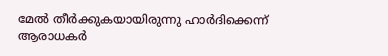മേൽ തീർക്കുകയായിരുന്നു ഹാർദിക്കെന്ന് ആരാധകർ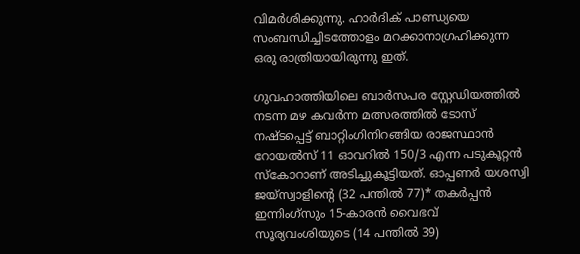വിമർശിക്കുന്നു. ഹാർദിക് പാണ്ഡ്യയെ സംബന്ധിച്ചിടത്തോളം മറക്കാനാഗ്രഹിക്കുന്ന ഒരു രാത്രിയായിരുന്നു ഇത്.

ഗുവഹാത്തിയിലെ ബാർസപര സ്റ്റേഡിയത്തിൽ നടന്ന മഴ കവർന്ന മത്സരത്തിൽ ടോസ് നഷ്ടപ്പെട്ട് ബാറ്റിംഗിനിറങ്ങിയ രാജസ്ഥാൻ റോയൽസ് 11 ഓവറിൽ 150/3 എന്ന പടുകൂറ്റൻ സ്കോറാണ് അടിച്ചുകൂട്ടിയത്. ഓപ്പണർ യശസ്വി ജയ്‌സ്വാളിന്റെ (32 പന്തിൽ 77)* തകർപ്പൻ ഇന്നിംഗ്‌സും 15-കാരൻ വൈഭവ് സൂര്യവംശിയുടെ (14 പന്തിൽ 39)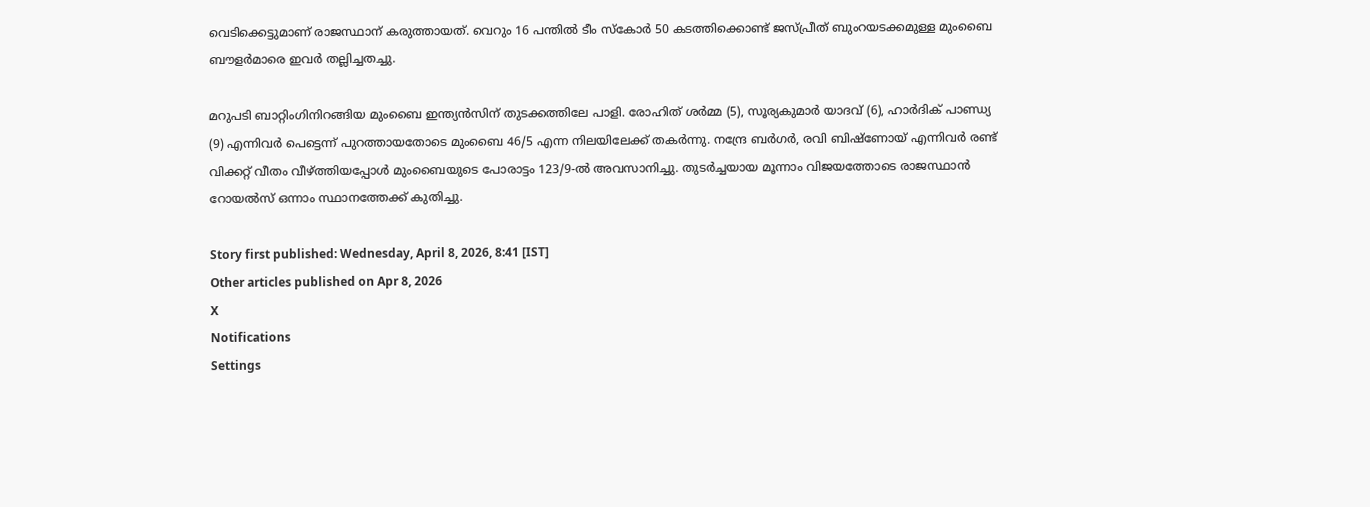വെടിക്കെട്ടുമാണ് രാജസ്ഥാന് കരുത്തായത്. വെറും 16 പന്തിൽ ടീം സ്കോർ 50 കടത്തിക്കൊണ്ട് ജസ്‌പ്രീത് ബുംറയടക്കമുള്ള മുംബൈ ബൗളർമാരെ ഇവർ തല്ലിച്ചതച്ചു.

മറുപടി ബാറ്റിംഗിനിറങ്ങിയ മുംബൈ ഇന്ത്യൻസിന് തുടക്കത്തിലേ പാളി. രോഹിത് ശർമ്മ (5), സൂര്യകുമാർ യാദവ് (6), ഹാർദിക് പാണ്ഡ്യ (9) എന്നിവർ പെട്ടെന്ന് പുറത്തായതോടെ മുംബൈ 46/5 എന്ന നിലയിലേക്ക് തകർന്നു. നന്ദ്രേ ബർഗർ, രവി ബിഷ്‌ണോയ് എന്നിവർ രണ്ട് വിക്കറ്റ് വീതം വീഴ്ത്തിയപ്പോൾ മുംബൈയുടെ പോരാട്ടം 123/9-ൽ അവസാനിച്ചു. തുടർച്ചയായ മൂന്നാം വിജയത്തോടെ രാജസ്ഥാൻ റോയൽസ് ഒന്നാം സ്ഥാനത്തേക്ക് കുതിച്ചു.

Story first published: Wednesday, April 8, 2026, 8:41 [IST]
Other articles published on Apr 8, 2026
X
Notifications
Settings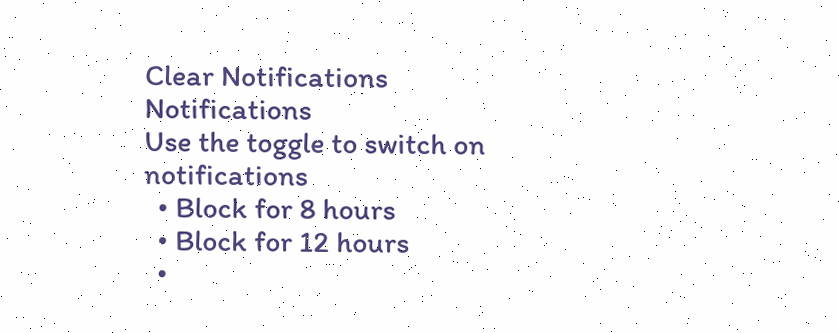Clear Notifications
Notifications
Use the toggle to switch on notifications
  • Block for 8 hours
  • Block for 12 hours
  •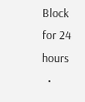Block for 24 hours
  •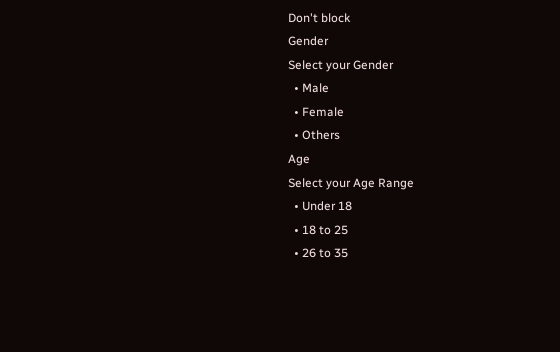Don't block
Gender
Select your Gender
  • Male
  • Female
  • Others
Age
Select your Age Range
  • Under 18
  • 18 to 25
  • 26 to 35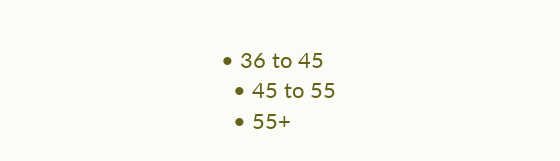• 36 to 45
  • 45 to 55
  • 55+